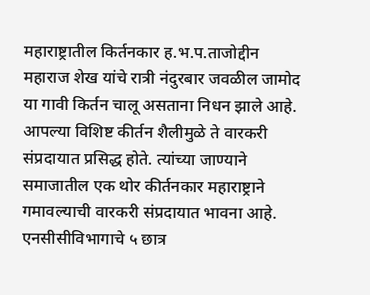महाराष्ट्रातील किर्तनकार ह.भ.प.ताजोद्दीन महाराज शेख यांचे रात्री नंदुरबार जवळील जामोद या गावी किर्तन चालू असताना निधन झाले आहे. आपल्या विशिष्ट कीर्तन शैलीमुळे ते वारकरी संप्रदायात प्रसिद्ध होते. त्यांच्या जाण्याने समाजातील एक थोर कीर्तनकार महाराष्ट्राने गमावल्याची वारकरी संप्रदायात भावना आहे.
एनसीसीविभागाचे ५ छात्र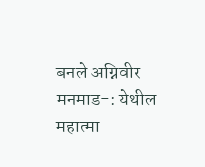बनले अग्निवीर
मनमाड-: येथील महात्मा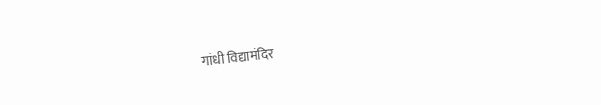गांधी विद्यामंदिर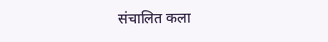संचालित कला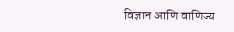विज्ञान आणि वाणिज्य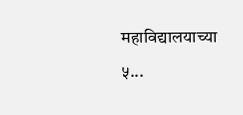महाविद्यालयाच्या ५...